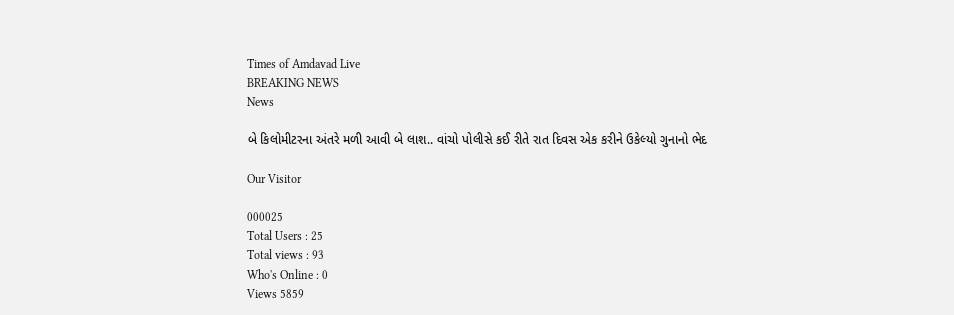Times of Amdavad Live
BREAKING NEWS
News

બે કિલોમીટરના અંતરે મળી આવી બે લાશ.. વાંચો પોલીસે કઈ રીતે રાત દિવસ એક કરીને ઉકેલ્યો ગુનાનો ભેદ

Our Visitor

000025
Total Users : 25
Total views : 93
Who's Online : 0
Views 5859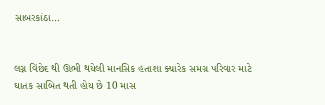સાબરકાંઠા…


લગ્ન વિંછેદ થી ઊભી થયેલી માનસિક હતાશા ક્યારેક સમગ્ર પરિવાર માટે ઘાતક સાબિત થતી હોય છે 10 માસ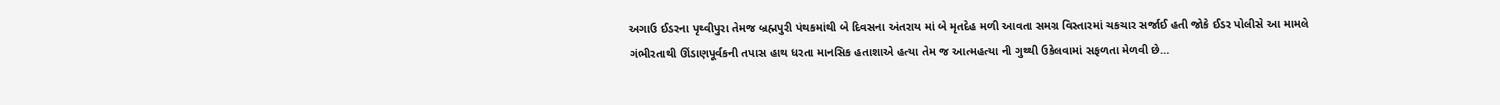અગાઉ ઈડરના પૃથ્વીપુરા તેમજ બ્રહ્મપુરી પંથકમાંથી બે દિવસના અંતરાય માં બે મૃતદેહ મળી આવતા સમગ્ર વિસ્તારમાં ચકચાર સર્જાઈ હતી જોકે ઈડર પોલીસે આ મામલે ગંભીરતાથી ઊંડાણપૂર્વકની તપાસ હાથ ધરતા માનસિક હતાશાએ હત્યા તેમ જ આત્મહત્યા ની ગુથ્થી ઉકેલવામાં સફળતા મેળવી છે…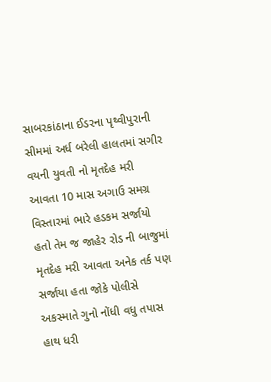સાબરકાંઠાના ઈડરના પૃથ્વીપુરાની સીમમાં અર્ધ બરેલી હાલતમાં સગીર વયની યુવતી નો મૃતદેહ મરી આવતા 10 માસ અગાઉ સમગ્ર વિસ્તારમાં ભારે હડકમ સર્જાયો હતો તેમ જ જાહેર રોડ ની બાજુમાં મૃતદેહ મરી આવતા અનેક તર્ક પણ સર્જાયા હતા જોકે પોલીસે અકસ્માતે ગુનો નોંધી વધુ તપાસ હાથ ધરી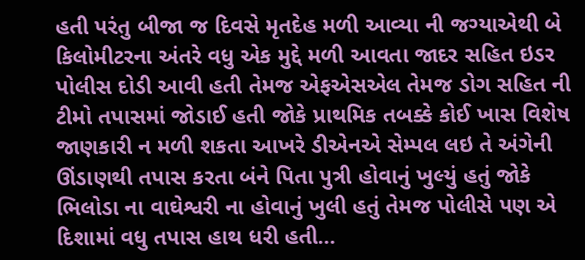હતી પરંતુ બીજા જ દિવસે મૃતદેહ મળી આવ્યા ની જગ્યાએથી બે કિલોમીટરના અંતરે વધુ એક મુદ્દે મળી આવતા જાદર સહિત ઇડર પોલીસ દોડી આવી હતી તેમજ એફએસએલ તેમજ ડોગ સહિત ની ટીમો તપાસમાં જોડાઈ હતી જોકે પ્રાથમિક તબક્કે કોઈ ખાસ વિશેષ જાણકારી ન મળી શકતા આખરે ડીએનએ સેમ્પલ લઇ તે અંગેની ઊંડાણથી તપાસ કરતા બંને પિતા પુત્રી હોવાનું ખુલ્યું હતું જોકે ભિલોડા ના વાઘેશ્વરી ના હોવાનું ખુલી હતું તેમજ પોલીસે પણ એ દિશામાં વધુ તપાસ હાથ ધરી હતી…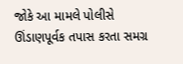જોકે આ મામલે પોલીસે ઊંડાણપૂર્વક તપાસ કરતા સમગ્ર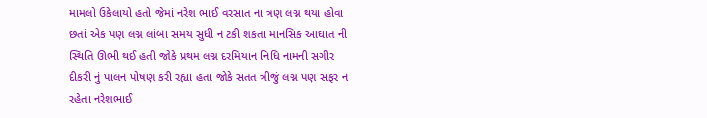મામલો ઉકેલાયો હતો જેમાં નરેશ ભાઈ વરસાત ના ત્રણ લગ્ન થયા હોવા છતાં એક પણ લગ્ન લાંબા સમય સુધી ન ટકી શકતા માનસિક આઘાત ની સ્થિતિ ઊભી થઈ હતી જોકે પ્રથમ લગ્ન દરમિયાન નિધિ નામની સગીર દીકરી નું પાલન પોષણ કરી રહ્યા હતા જોકે સતત ત્રીજું લગ્ન પણ સફર ન રહેતા નરેશભાઈ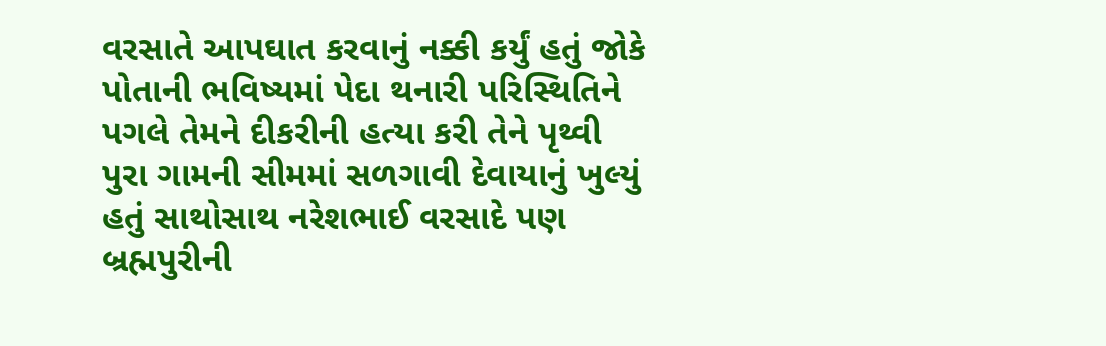વરસાતે આપઘાત કરવાનું નક્કી કર્યું હતું જોકે પોતાની ભવિષ્યમાં પેદા થનારી પરિસ્થિતિને પગલે તેમને દીકરીની હત્યા કરી તેને પૃથ્વી પુરા ગામની સીમમાં સળગાવી દેવાયાનું ખુલ્યું હતું સાથોસાથ નરેશભાઈ વરસાદે પણ બ્રહ્મપુરીની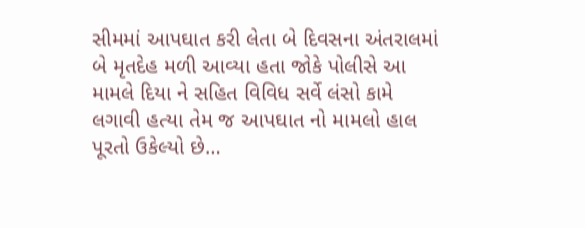સીમમાં આપઘાત કરી લેતા બે દિવસના અંતરાલમાં બે મૃતદેહ મળી આવ્યા હતા જોકે પોલીસે આ મામલે દિયા ને સહિત વિવિધ સર્વે લંસો કામે લગાવી હત્યા તેમ જ આપઘાત નો મામલો હાલ પૂરતો ઉકેલ્યો છે…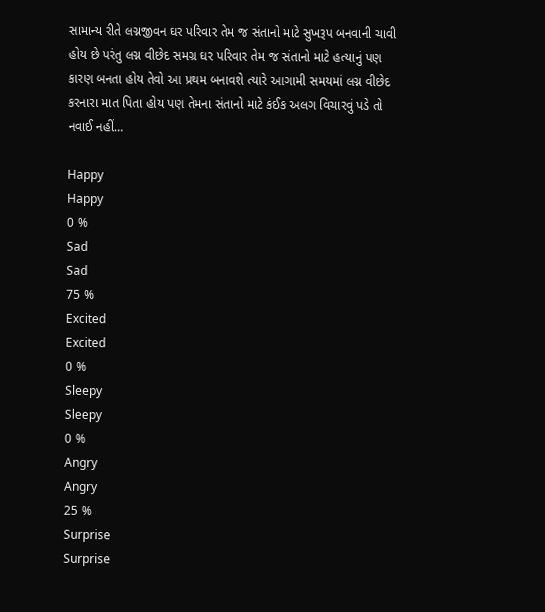સામાન્ય રીતે લગ્નજીવન ઘર પરિવાર તેમ જ સંતાનો માટે સુખરૂપ બનવાની ચાવી હોય છે પરંતુ લગ્ન વીછેદ સમગ્ર ઘર પરિવાર તેમ જ સંતાનો માટે હત્યાનું પણ કારણ બનતા હોય તેવો આ પ્રથમ બનાવશે ત્યારે આગામી સમયમાં લગ્ન વીછેદ કરનારા માત પિતા હોય પણ તેમના સંતાનો માટે કંઈક અલગ વિચારવું પડે તો નવાઈ નહીં…

Happy
Happy
0 %
Sad
Sad
75 %
Excited
Excited
0 %
Sleepy
Sleepy
0 %
Angry
Angry
25 %
Surprise
Surprise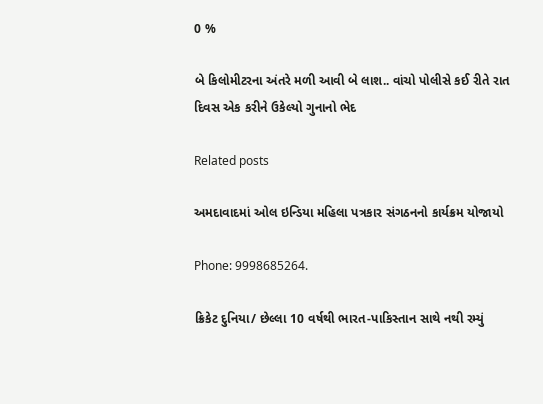0 %

બે કિલોમીટરના અંતરે મળી આવી બે લાશ.. વાંચો પોલીસે કઈ રીતે રાત દિવસ એક કરીને ઉકેલ્યો ગુનાનો ભેદ

Related posts

અમદાવાદમાં ઓલ ઇન્ડિયા મહિલા પત્રકાર સંગઠનનો કાર્યક્રમ યોજાયો

Phone: 9998685264.

ક્રિકેટ દુનિયા/ છેલ્લા 10 વર્ષથી ભારત-પાકિસ્તાન સાથે નથી રમ્યું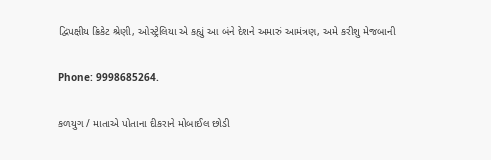દ્વિપક્ષીય ક્રિકેટ શ્રેણી, ઓસ્ટ્રેલિયા એ કહ્યું આ બંને દેશને અમારું આમંત્રણ, અમે કરીશુ મેજબાની

Phone: 9998685264.

કળયુગ / માતાએ પોતાના દીકરાને મોબાઈલ છોડી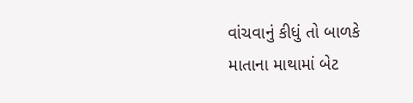વાંચવાનું કીધું તો બાળકે માતાના માથામાં બેટ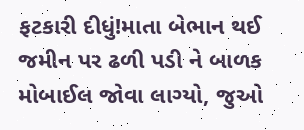ફટકારી દીધું!માતા બેભાન થઈ જમીન પર ઢળી પડી ને બાળક મોબાઈલ જોવા લાગ્યો, જુઓ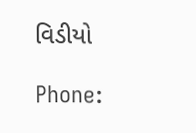વિડીયો

Phone: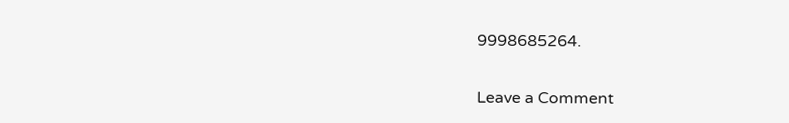9998685264.

Leave a Comment